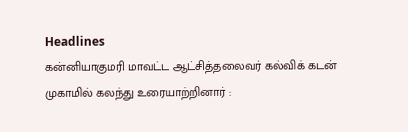Headlines
கன்னியாகுமரி மாவட்ட ஆட்சித்தலைவர் கல்விக் கடன் முகாமில் கலந்து உரையாற்றினார் :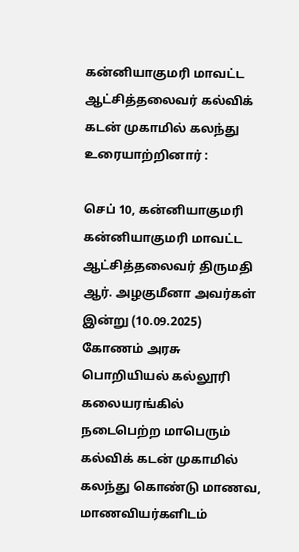கன்னியாகுமரி மாவட்ட ஆட்சித்தலைவர் கல்விக் கடன் முகாமில் கலந்து உரையாற்றினார் :

செப் 10, கன்னியாகுமரி கன்னியாகுமரி மாவட்ட ஆட்சித்தலைவர் திருமதி ஆர். அழகுமீனா அவர்கள் இன்று (10.09.2025) கோணம் அரசு பொறியியல் கல்லூரி கலையரங்கில் நடைபெற்ற மாபெரும் கல்விக் கடன் முகாமில் கலந்து கொண்டு மாணவ, மாணவியர்களிடம்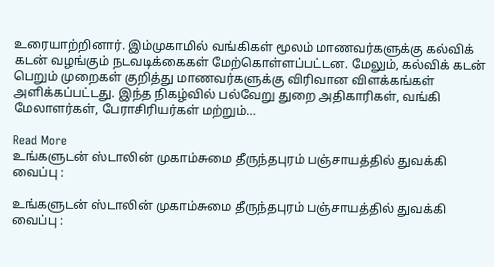உரையாற்றினார். இம்முகாமில் வங்கிகள் மூலம் மாணவர்களுக்கு கல்விக் கடன் வழங்கும் நடவடிக்கைகள் மேற்கொள்ளப்பட்டன. மேலும், கல்விக் கடன் பெறும் முறைகள் குறித்து மாணவர்களுக்கு விரிவான விளக்கங்கள் அளிக்கப்பட்டது. இந்த நிகழ்வில் பல்வேறு துறை அதிகாரிகள், வங்கி மேலாளர்கள், பேராசிரியர்கள் மற்றும்…

Read More
உங்களுடன் ஸ்டாலின் முகாம்சுமை தீருந்தபுரம் பஞ்சாயத்தில் துவக்கி வைப்பு :

உங்களுடன் ஸ்டாலின் முகாம்சுமை தீருந்தபுரம் பஞ்சாயத்தில் துவக்கி வைப்பு :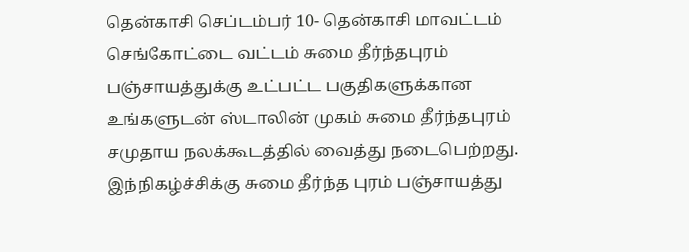தென்காசி செப்டம்பர் 10- தென்காசி மாவட்டம் செங்கோட்டை வட்டம் சுமை தீர்ந்தபுரம் பஞ்சாயத்துக்கு உட்பட்ட பகுதிகளுக்கான உங்களுடன் ஸ்டாலின் முகம் சுமை தீர்ந்தபுரம் சமுதாய நலக்கூடத்தில் வைத்து நடைபெற்றது. இந்நிகழ்ச்சிக்கு சுமை தீர்ந்த புரம் பஞ்சாயத்து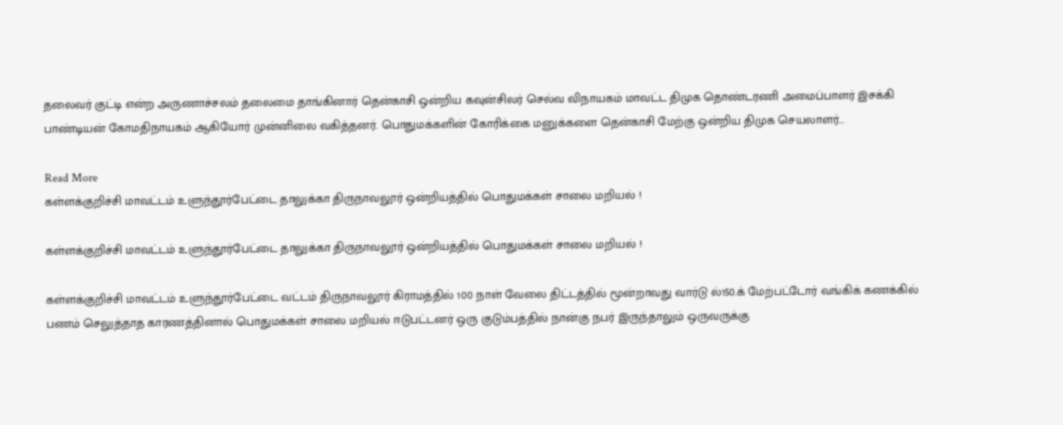தலைவர் குட்டி என்ற அருணாச்சலம் தலைமை தாங்கினார் தென்காசி ஒன்றிய கவுன்சிலர் செல்வ விநாயகம் மாவட்ட திமுக தொண்டரணி அமைப்பாளர் இசக்கி பாண்டியன் கோமதிநாயகம் ஆகியோர் முன்னிலை வகித்தனர். பொதுமக்களின் கோரிக்கை மனுக்களை தென்காசி மேற்கு ஒன்றிய திமுக செயலாளர்…

Read More
கள்ளக்குறிச்சி மாவட்டம் உளுந்தூர்பேட்டை தாலுக்கா திருநாவலூர் ஒன்றியத்தில் பொதுமக்கள் சாலை மறியல் !

கள்ளக்குறிச்சி மாவட்டம் உளுந்தூர்பேட்டை தாலுக்கா திருநாவலூர் ஒன்றியத்தில் பொதுமக்கள் சாலை மறியல் !

கள்ளக்குறிச்சி மாவட்டம் உளுந்தூர்பேட்டை வட்டம் திருநாவலூர் கிராமத்தில் 100 நாள் வேலை திட்டத்தில் மூன்றாவது வார்டு ல்150.க் மேற்பட்டோர் வங்கிக் கணக்கில் பணம் செலுத்தாத காரணத்தினால் பொதுமக்கள் சாலை மறியல் ஈடுபட்டனர் ஒரு குடும்பத்தில் நான்கு நபர் இருந்தாலும் ஒருவருக்கு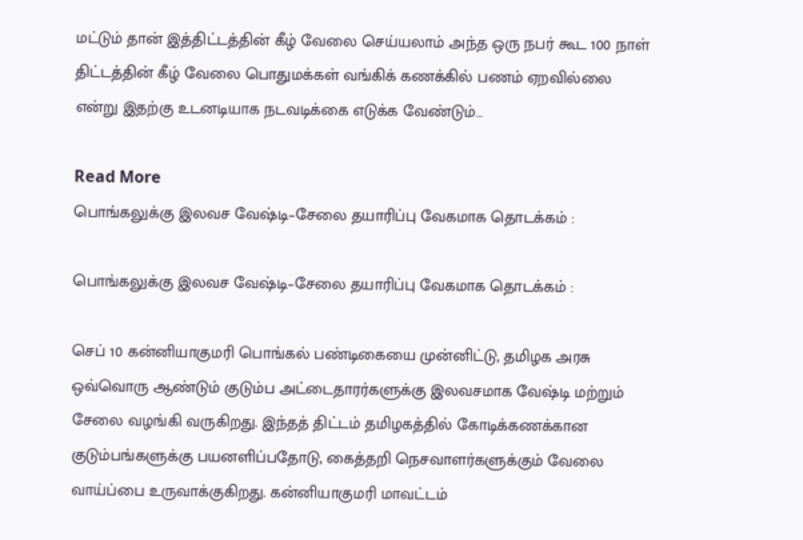மட்டும் தான் இத்திட்டத்தின் கீழ் வேலை செய்யலாம் அந்த ஒரு நபர் கூட 100 நாள் திட்டத்தின் கீழ் வேலை பொதுமக்கள் வங்கிக் கணக்கில் பணம் ஏறவில்லை என்று இதற்கு உடனடியாக நடவடிக்கை எடுக்க வேண்டும்…

Read More
பொங்கலுக்கு இலவச வேஷ்டி–சேலை தயாரிப்பு வேகமாக தொடக்கம் :

பொங்கலுக்கு இலவச வேஷ்டி–சேலை தயாரிப்பு வேகமாக தொடக்கம் :

செப் 10 கன்னியாகுமரி பொங்கல் பண்டிகையை முன்னிட்டு, தமிழக அரசு ஒவ்வொரு ஆண்டும் குடும்ப அட்டைதாரர்களுக்கு இலவசமாக வேஷ்டி மற்றும் சேலை வழங்கி வருகிறது. இந்தத் திட்டம் தமிழகத்தில் கோடிக்கணக்கான குடும்பங்களுக்கு பயனளிப்பதோடு, கைத்தறி நெசவாளர்களுக்கும் வேலை வாய்ப்பை உருவாக்குகிறது. கன்னியாகுமரி மாவட்டம்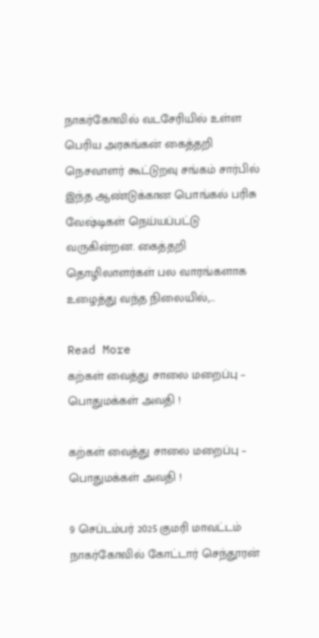நாகர்கோவில் வடசேரியில் உள்ள பெரிய அரசுங்கன் கைத்தறி நெசவாளர் கூட்டுறவு சங்கம் சார்பில் இந்த ஆண்டுக்கான பொங்கல் பரிசு வேஷ்டிகள் நெய்யப்பட்டு வருகின்றன. கைத்தறி தொழிலாளர்கள் பல வாரங்களாக உழைத்து வந்த நிலையில்,…

Read More
கற்கள் வைத்து சாலை மறைப்பு – பொதுமக்கள் அவதி !

கற்கள் வைத்து சாலை மறைப்பு – பொதுமக்கள் அவதி !

9 செப்டம்பர் 2025 குமரி மாவட்டம் நாகர்கோவில் கோட்டார் செந்தூரன்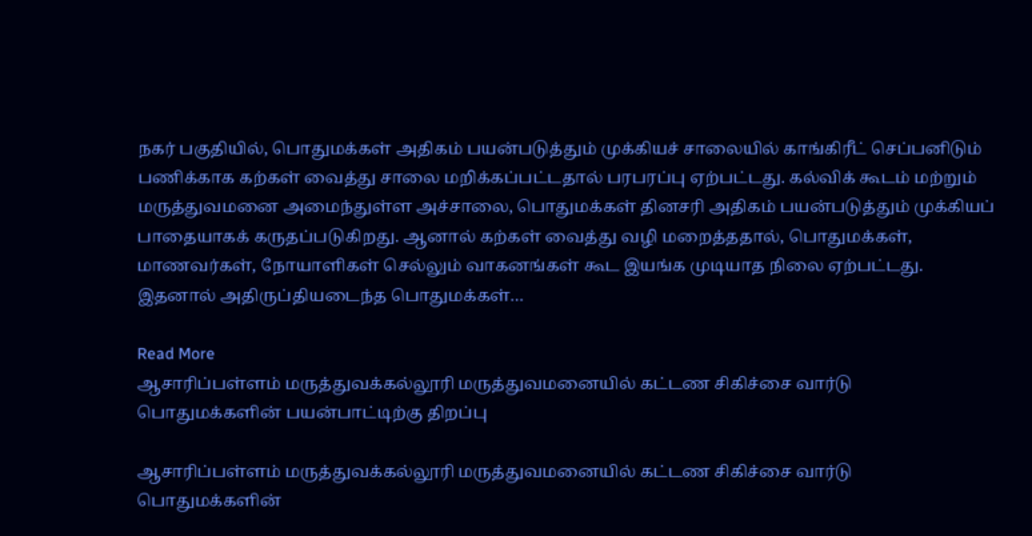நகர் பகுதியில், பொதுமக்கள் அதிகம் பயன்படுத்தும் முக்கியச் சாலையில் காங்கிரீட் செப்பனிடும் பணிக்காக கற்கள் வைத்து சாலை மறிக்கப்பட்டதால் பரபரப்பு ஏற்பட்டது. கல்விக் கூடம் மற்றும் மருத்துவமனை அமைந்துள்ள அச்சாலை, பொதுமக்கள் தினசரி அதிகம் பயன்படுத்தும் முக்கியப் பாதையாகக் கருதப்படுகிறது. ஆனால் கற்கள் வைத்து வழி மறைத்ததால், பொதுமக்கள், மாணவர்கள், நோயாளிகள் செல்லும் வாகனங்கள் கூட இயங்க முடியாத நிலை ஏற்பட்டது. இதனால் அதிருப்தியடைந்த பொதுமக்கள்…

Read More
ஆசாரிப்பள்ளம் மருத்துவக்கல்லூரி மருத்துவமனையில் கட்டண சிகிச்சை வார்டு பொதுமக்களின் பயன்பாட்டிற்கு திறப்பு

ஆசாரிப்பள்ளம் மருத்துவக்கல்லூரி மருத்துவமனையில் கட்டண சிகிச்சை வார்டு பொதுமக்களின்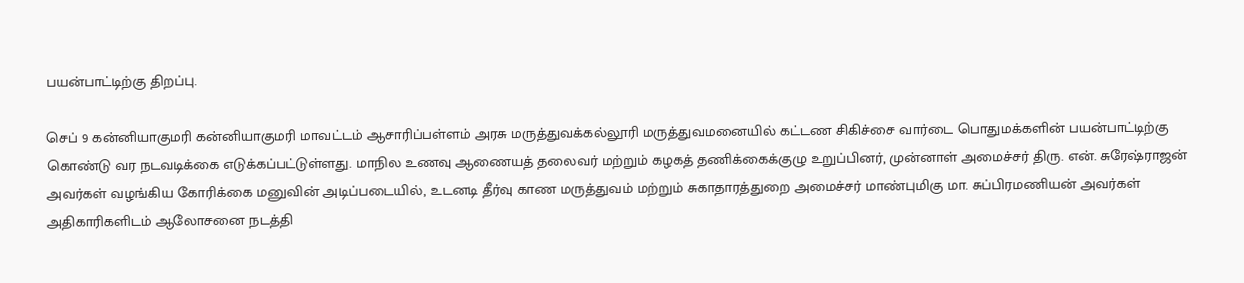பயன்பாட்டிற்கு திறப்பு.

செப் 9 கன்னியாகுமரி கன்னியாகுமரி மாவட்டம் ஆசாரிப்பள்ளம் அரசு மருத்துவக்கல்லூரி மருத்துவமனையில் கட்டண சிகிச்சை வார்டை பொதுமக்களின் பயன்பாட்டிற்கு கொண்டு வர நடவடிக்கை எடுக்கப்பட்டுள்ளது. மாநில உணவு ஆணையத் தலைவர் மற்றும் கழகத் தணிக்கைக்குழு உறுப்பினர், முன்னாள் அமைச்சர் திரு. என். சுரேஷ்ராஜன் அவர்கள் வழங்கிய கோரிக்கை மனுவின் அடிப்படையில், உடனடி தீர்வு காண மருத்துவம் மற்றும் சுகாதாரத்துறை அமைச்சர் மாண்புமிகு மா. சுப்பிரமணியன் அவர்கள் அதிகாரிகளிடம் ஆலோசனை நடத்தி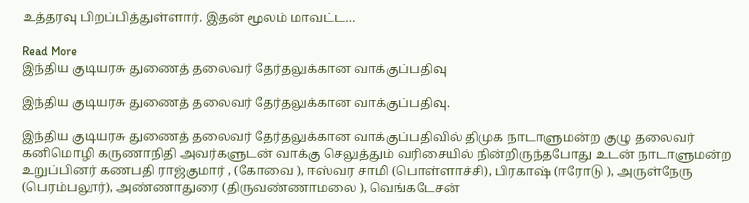உத்தரவு பிறப்பித்துள்ளார். இதன் மூலம் மாவட்ட…

Read More
இந்திய குடியரசு துணைத் தலைவர் தேர்தலுக்கான வாக்குப்பதிவு

இந்திய குடியரசு துணைத் தலைவர் தேர்தலுக்கான வாக்குப்பதிவு.

இந்திய குடியரசு துணைத் தலைவர் தேர்தலுக்கான வாக்குப்பதிவில் திமுக நாடாளுமன்ற குழு தலைவர் கனிமொழி கருணாநிதி அவர்களுடன் வாக்கு செலுத்தும் வரிசையில் நின்றிருந்தபோது உடன் நாடாளுமன்ற உறுப்பினர் கணபதி ராஜ்குமார் , (கோவை ), ஈஸ்வர சாமி (பொள்ளாச்சி), பிரகாஷ் (ஈரோடு ), அருள்நேரு (பெரம்பலூர்), அண்ணாதுரை (திருவண்ணாமலை ), வெங்கடேசன்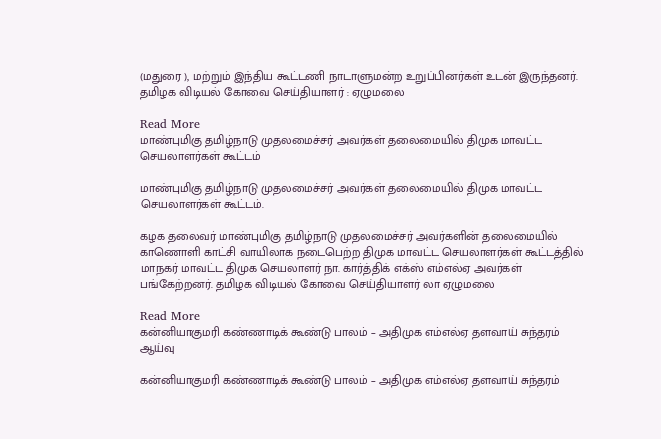(மதுரை ), மற்றும் இந்திய கூட்டணி நாடாளுமன்ற உறுப்பினர்கள் உடன் இருந்தனர். தமிழக விடியல் கோவை செய்தியாளர் : ஏழுமலை

Read More
மாண்புமிகு தமிழ்நாடு முதலமைச்சர் அவர்கள் தலைமையில் திமுக மாவட்ட செயலாளர்கள் கூட்டம்

மாண்புமிகு தமிழ்நாடு முதலமைச்சர் அவர்கள் தலைமையில் திமுக மாவட்ட செயலாளர்கள் கூட்டம்.

கழக தலைவர் மாண்புமிகு தமிழ்நாடு முதலமைச்சர் அவர்களின் தலைமையில் காணொளி காட்சி வாயிலாக நடைபெற்ற திமுக மாவட்ட செயலாளர்கள் கூட்டத்தில் மாநகர் மாவட்ட திமுக செயலாளர் நா. கார்த்திக் எக்ஸ் எம்எல்ஏ அவர்கள் பங்கேற்றனர். தமிழக விடியல் கோவை செய்தியாளர் லா ஏழுமலை

Read More
கன்னியாகுமரி கண்ணாடிக் கூண்டு பாலம் – அதிமுக எம்எல்ஏ தளவாய் சுந்தரம் ஆய்வு

கன்னியாகுமரி கண்ணாடிக் கூண்டு பாலம் – அதிமுக எம்எல்ஏ தளவாய் சுந்தரம்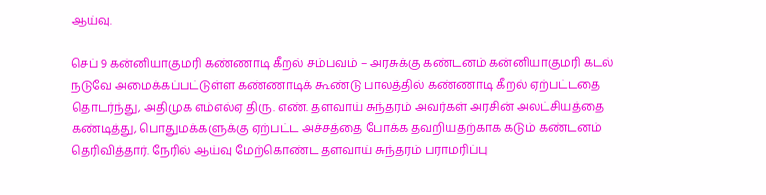ஆய்வு.

செப் 9 கன்னியாகுமரி கண்ணாடி கீறல் சம்பவம் – அரசுக்கு கண்டனம் கன்னியாகுமரி கடல் நடுவே அமைக்கப்பட்டுள்ள கண்ணாடிக் கூண்டு பாலத்தில் கண்ணாடி கீறல் ஏற்பட்டதை தொடர்ந்து, அதிமுக எம்எல்ஏ திரு. எண். தளவாய் சுந்தரம் அவர்கள் அரசின் அலட்சியத்தை கண்டித்து, பொதுமக்களுக்கு ஏற்பட்ட அச்சத்தை போக்க தவறியதற்காக கடும் கண்டனம் தெரிவித்தார். நேரில் ஆய்வு மேற்கொண்ட தளவாய் சுந்தரம் பராமரிப்பு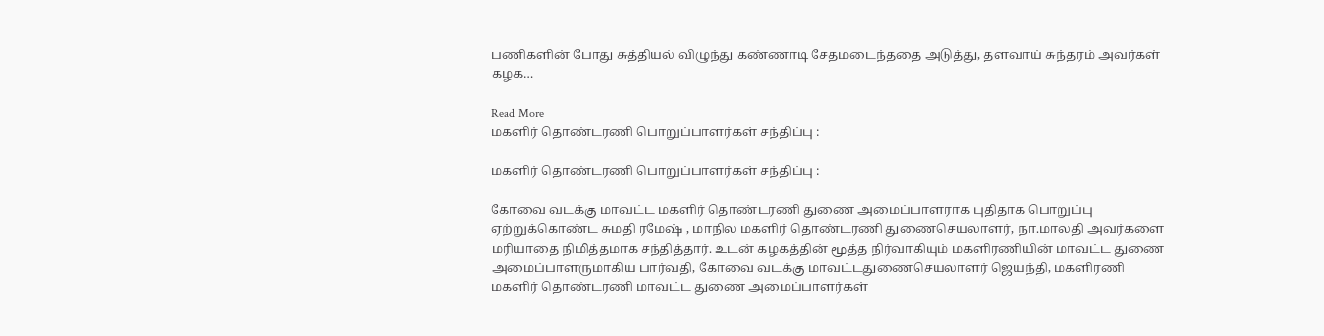பணிகளின் போது சுத்தியல் விழுந்து கண்ணாடி சேதமடைந்ததை அடுத்து, தளவாய் சுந்தரம் அவர்கள் கழக…

Read More
மகளிர் தொண்டரணி பொறுப்பாளர்கள் சந்திப்பு :

மகளிர் தொண்டரணி பொறுப்பாளர்கள் சந்திப்பு :

கோவை வடக்கு மாவட்ட மகளிர் தொண்டரணி துணை அமைப்பாளராக புதிதாக பொறுப்பு ஏற்றுக்கொண்ட சுமதி ரமேஷ் , மாநில மகளிர் தொண்டரணி துணைசெயலாளர், நா.மாலதி அவர்களை மரியாதை நிமித்தமாக சந்தித்தார். உடன் கழகத்தின் மூத்த நிர்வாகியும் மகளிரணியின் மாவட்ட துணை அமைப்பாளருமாகிய பார்வதி, கோவை வடக்கு மாவட்டதுணைசெயலாளர் ஜெயந்தி, மகளிரணி மகளிர் தொண்டரணி மாவட்ட துணை அமைப்பாளர்கள்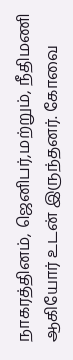நாகரத்தினம், ஜெனிபர்,மற்றும், நீதிமணி ஆகியோர் உடன் இருந்தனர். கோவை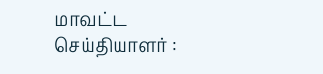மாவட்ட செய்தியாளர் :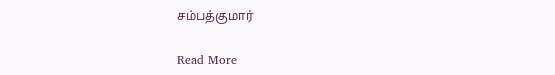சம்பத்குமார்

Read More